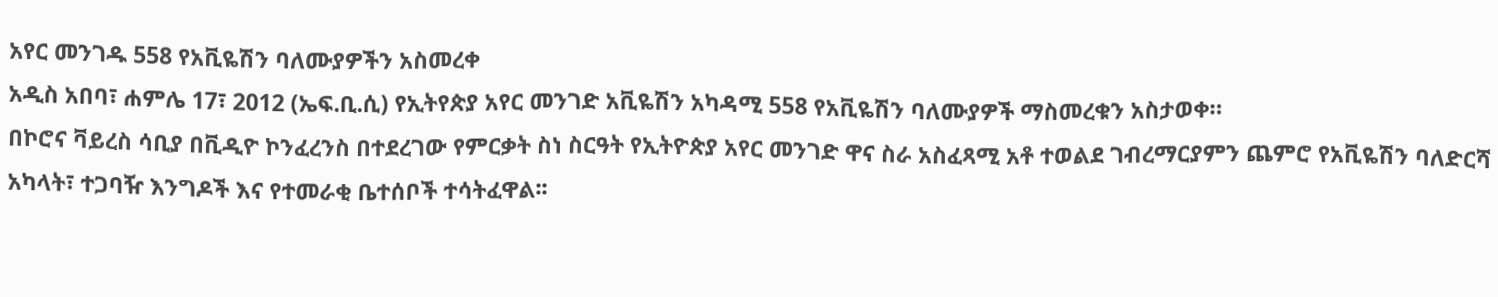አየር መንገዱ 558 የአቪዬሽን ባለሙያዎችን አስመረቀ
አዲስ አበባ፣ ሐምሌ 17፣ 2012 (ኤፍ.ቢ.ሲ) የኢትየጵያ አየር መንገድ አቪዬሽን አካዳሚ 558 የአቪዬሽን ባለሙያዎች ማስመረቁን አስታወቀ።
በኮሮና ቫይረስ ሳቢያ በቪዲዮ ኮንፈረንስ በተደረገው የምርቃት ስነ ስርዓት የኢትዮጵያ አየር መንገድ ዋና ስራ አስፈጻሚ አቶ ተወልደ ገብረማርያምን ጨምሮ የአቪዬሽን ባለድርሻ አካላት፣ ተጋባዥ እንግዶች እና የተመራቂ ቤተሰቦች ተሳትፈዋል፡፡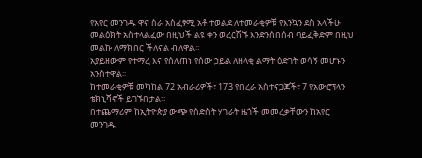የአየር መንገዱ ዋና ስራ አስፈፃሚ አቶ ተወልደ ለተመራቂዎቹ የእንኳን ደስ አላችሁ መልዕክት አስተላልፈው በዚህች ልዩ ቀን ወረርሽኙ እንድንሰበሰብ ባይፈቅድም በዚህ መልኩ ለማክበር ችለናል ብለዋል፡፡
አያይዘውም የተማረ እና የሰለጠነ የሰው ኃይል ለዘላቂ ልማት ዕድገት ወሳኝ መሆኑን አንስተዋል፡፡
ከተመራቂዎቹ መካከል 72 አብራሪዎች፣ 173 የበረራ አስተናጋጆች፣ 7 የአውሮፕላን ቴክኒሻኖች ይገኙበታል፡፡
በተጨማሪም ከኢትዮጵያ ውጭ የስድስት ሃገራት ዜጎች መመረቃቸውን ከአየር መንገዱ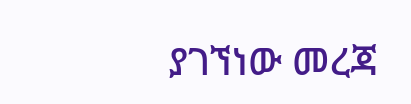ያገኘነው መረጃ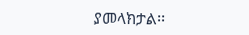ያመላክታል፡፡